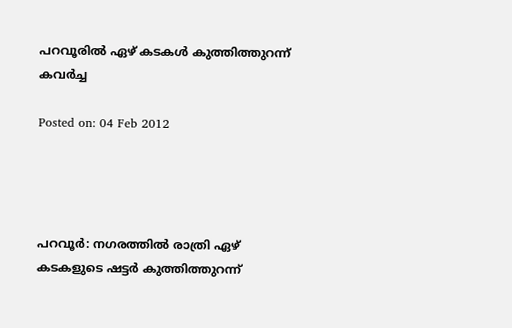പറവൂരില്‍ ഏഴ് കടകള്‍ കുത്തിത്തുറന്ന് കവര്‍ച്ച

Posted on: 04 Feb 2012




പറവൂര്‍: നഗരത്തില്‍ രാത്രി ഏഴ് കടകളുടെ ഷട്ടര്‍ കുത്തിത്തുറന്ന്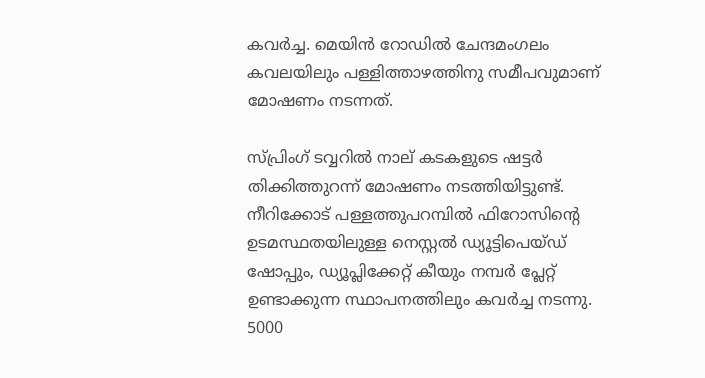കവര്‍ച്ച. മെയിന്‍ റോഡില്‍ ചേന്ദമംഗലം കവലയിലും പള്ളിത്താഴത്തിനു സമീപവുമാണ് മോഷണം നടന്നത്.

സ്പ്രിംഗ് ടവ്വറില്‍ നാല് കടകളുടെ ഷട്ടര്‍ തിക്കിത്തുറന്ന് മോഷണം നടത്തിയിട്ടുണ്ട്. നീറിക്കോട് പള്ളത്തുപറമ്പില്‍ ഫിറോസിന്റെ ഉടമസ്ഥതയിലുള്ള നെസ്റ്റല്‍ ഡ്യൂട്ടിപെയ്ഡ് ഷോപ്പും, ഡ്യൂപ്ലിക്കേറ്റ് കീയും നമ്പര്‍ പ്ലേറ്റ് ഉണ്ടാക്കുന്ന സ്ഥാപനത്തിലും കവര്‍ച്ച നടന്നു. 5000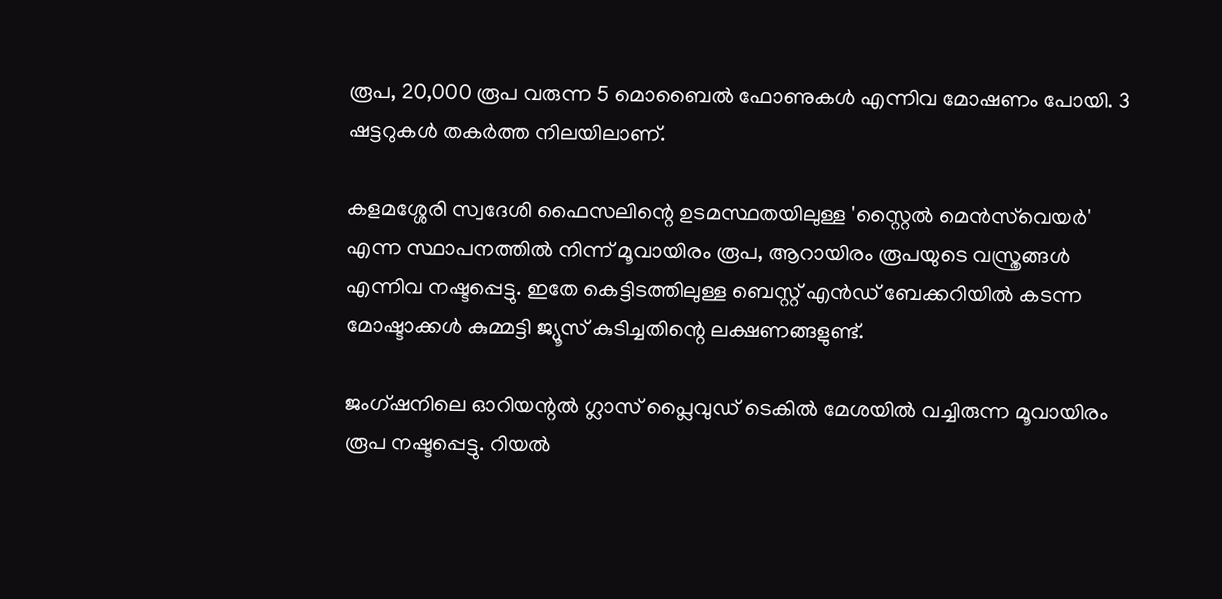രൂപ, 20,000 രൂപ വരുന്ന 5 മൊബൈല്‍ ഫോണുകള്‍ എന്നിവ മോഷണം പോയി. 3 ഷട്ടറുകള്‍ തകര്‍ത്ത നിലയിലാണ്.

കളമശ്ശേരി സ്വദേശി ഫൈസലിന്റെ ഉടമസ്ഥതയിലുള്ള 'സ്റ്റൈല്‍ മെന്‍സ്‌വെയര്‍' എന്ന സ്ഥാപനത്തില്‍ നിന്ന് മൂവായിരം രൂപ, ആറായിരം രൂപയുടെ വസ്ത്രങ്ങള്‍ എന്നിവ നഷ്ടപ്പെട്ടു. ഇതേ കെട്ടിടത്തിലുള്ള ബെസ്റ്റ് എന്‍ഡ് ബേക്കറിയില്‍ കടന്ന മോഷ്ടാക്കള്‍ കുമ്മട്ടി ജ്യൂസ് കുടിച്ചതിന്റെ ലക്ഷണങ്ങളുണ്ട്.

ജംഗ്ഷനിലെ ഓറിയന്റല്‍ ഗ്ലാസ് പ്ലൈവുഡ് ടെകില്‍ മേശയില്‍ വച്ചിരുന്ന മൂവായിരം രൂപ നഷ്ടപ്പെട്ടു. റിയല്‍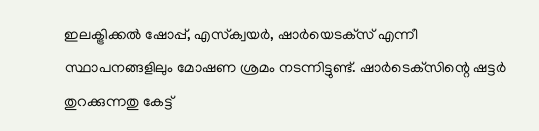ഇലക്ട്രിക്കല്‍ ഷോപ്പ്, എസ്‌ക്വയര്‍, ഷാര്‍യെടക്‌സ് എന്നീ സ്ഥാപനങ്ങളിലും മോഷണ ശ്രമം നടന്നിട്ടുണ്ട്. ഷാര്‍ടെക്‌സിന്റെ ഷട്ടര്‍ തുറക്കുന്നതു കേട്ട്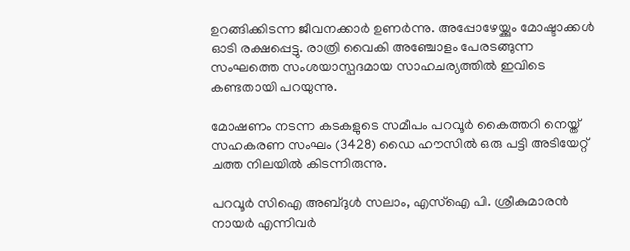ഉറങ്ങിക്കിടന്ന ജീവനക്കാര്‍ ഉണര്‍ന്നു. അപ്പോഴേയ്ക്കും മോഷ്ടാക്കള്‍ ഓടി രക്ഷപ്പെട്ടു. രാത്രി വൈകി അഞ്ചോളം പേരടങ്ങുന്ന സംഘത്തെ സംശയാസ്പദമായ സാഹചര്യത്തില്‍ ഇവിടെ കണ്ടതായി പറയുന്നു.

മോഷണം നടന്ന കടകളുടെ സമീപം പറവൂര്‍ കൈത്തറി നെയ്ത് സഹകരണ സംഘം (3428) ഡൈ ഹൗസില്‍ ഒരു പട്ടി അടിയേറ്റ് ചത്ത നിലയില്‍ കിടന്നിരുന്നു.

പറവൂര്‍ സിഐ അബ്ദുള്‍ സലാം, എസ്‌ഐ പി. ശ്രീകുമാരന്‍ നായര്‍ എന്നിവര്‍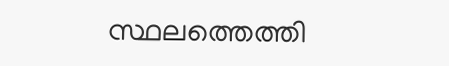സ്ഥലത്തെത്തി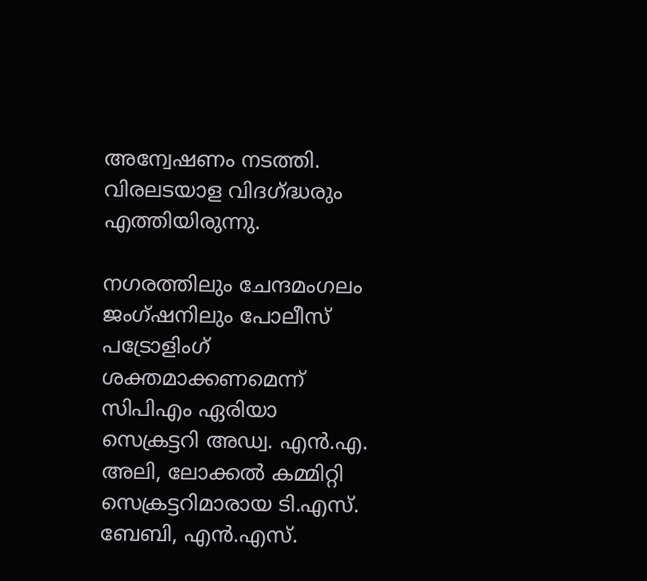അന്വേഷണം നടത്തി. വിരലടയാള വിദഗ്ദ്ധരും എത്തിയിരുന്നു.

നഗരത്തിലും ചേന്ദമംഗലം ജംഗ്ഷനിലും പോലീസ് പട്രോളിംഗ് ശക്തമാക്കണമെന്ന് സിപിഎം ഏരിയാ സെക്രട്ടറി അഡ്വ. എന്‍.എ. അലി, ലോക്കല്‍ കമ്മിറ്റി സെക്രട്ടറിമാരായ ടി.എസ്. ബേബി, എന്‍.എസ്.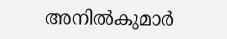അനില്‍കുമാര്‍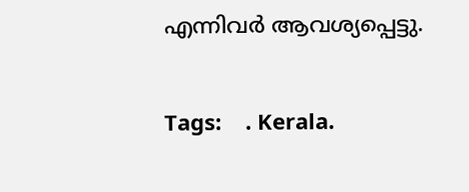എന്നിവര്‍ ആവശ്യപ്പെട്ടു.

Tags:    . Kerala.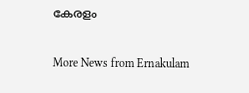കേരളം

More News from Ernakulam